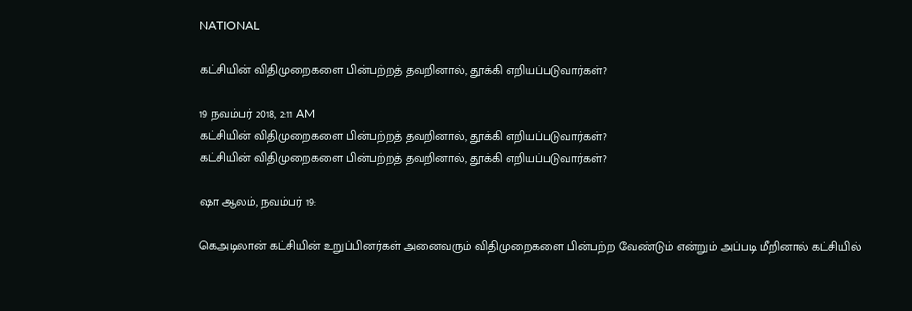NATIONAL

கட்சியின் விதிமுறைகளை பின்பற்றத் தவறினால், தூக்கி எறியப்படுவார்கள்?

19 நவம்பர் 2018, 2:11 AM
கட்சியின் விதிமுறைகளை பின்பற்றத் தவறினால், தூக்கி எறியப்படுவார்கள்?
கட்சியின் விதிமுறைகளை பின்பற்றத் தவறினால், தூக்கி எறியப்படுவார்கள்?

ஷா ஆலம், நவம்பர் 19:

கெஅடிலான் கட்சியின் உறுப்பினர்கள் அனைவரும் விதிமுறைகளை பின்பற்ற வேண்டும் என்றும் அப்படி மீறினால் கட்சியில்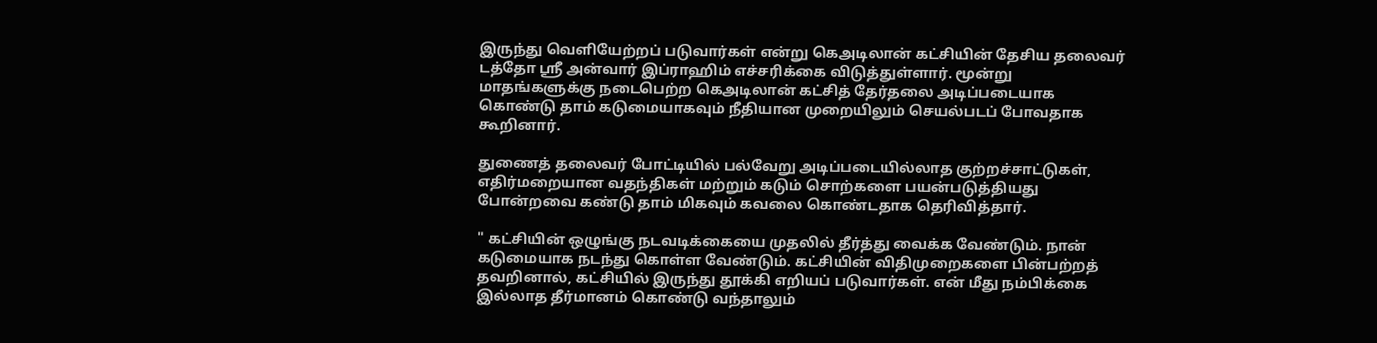இருந்து வெளியேற்றப் படுவார்கள் என்று கெஅடிலான் கட்சியின் தேசிய தலைவர் டத்தோ ஸ்ரீ அன்வார் இப்ராஹிம் எச்சரிக்கை விடுத்துள்ளார். மூன்று மாதங்களுக்கு நடைபெற்ற கெஅடிலான் கட்சித் தேர்தலை அடிப்படையாக கொண்டு தாம் கடுமையாகவும் நீதியான முறையிலும் செயல்படப் போவதாக கூறினார்.

துணைத் தலைவர் போட்டியில் பல்வேறு அடிப்படையில்லாத குற்றச்சாட்டுகள், எதிர்மறையான வதந்திகள் மற்றும் கடும் சொற்களை பயன்படுத்தியது போன்றவை கண்டு தாம் மிகவும் கவலை கொண்டதாக தெரிவித்தார்.

" கட்சியின் ஒழுங்கு நடவடிக்கையை முதலில் தீர்த்து வைக்க வேண்டும். நான் கடுமையாக நடந்து கொள்ள வேண்டும். கட்சியின் விதிமுறைகளை பின்பற்றத் தவறினால், கட்சியில் இருந்து தூக்கி எறியப் படுவார்கள். என் மீது நம்பிக்கை இல்லாத தீர்மானம் கொண்டு வந்தாலும்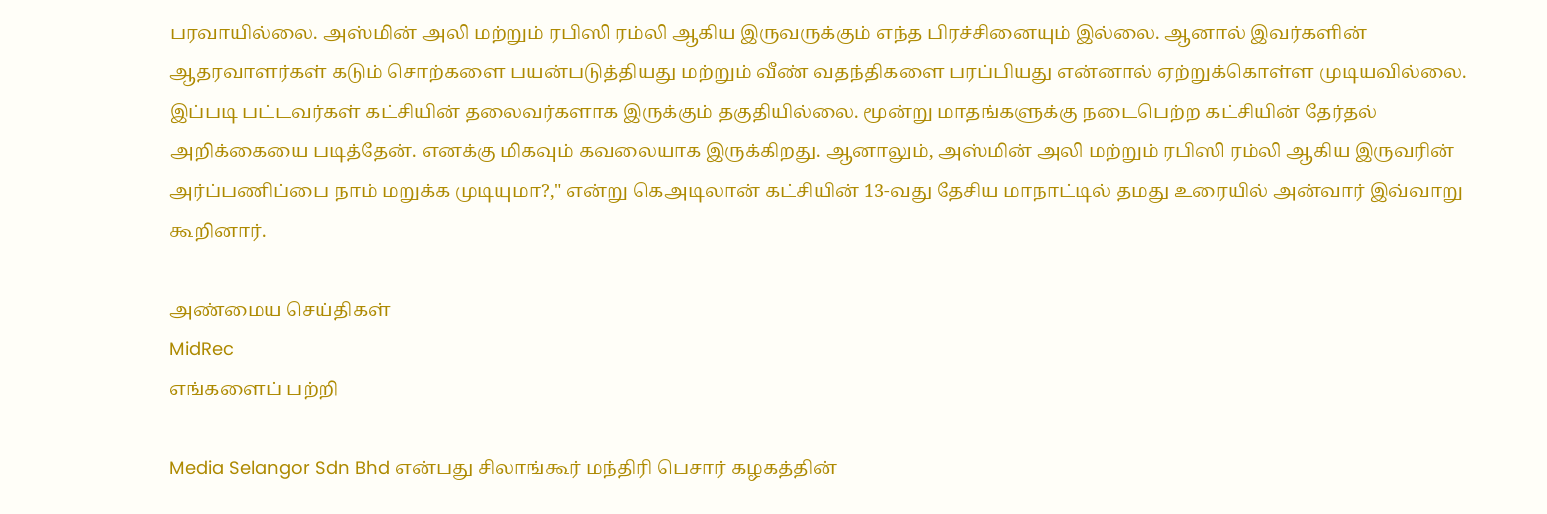பரவாயில்லை. அஸ்மின் அலி மற்றும் ரபிஸி ரம்லி ஆகிய இருவருக்கும் எந்த பிரச்சினையும் இல்லை. ஆனால் இவர்களின் ஆதரவாளர்கள் கடும் சொற்களை பயன்படுத்தியது மற்றும் வீண் வதந்திகளை பரப்பியது என்னால் ஏற்றுக்கொள்ள முடியவில்லை. இப்படி பட்டவர்கள் கட்சியின் தலைவர்களாக இருக்கும் தகுதியில்லை. மூன்று மாதங்களுக்கு நடைபெற்ற கட்சியின் தேர்தல் அறிக்கையை படித்தேன். எனக்கு மிகவும் கவலையாக இருக்கிறது. ஆனாலும், அஸ்மின் அலி மற்றும் ரபிஸி ரம்லி ஆகிய இருவரின் அர்ப்பணிப்பை நாம் மறுக்க முடியுமா?," என்று கெஅடிலான் கட்சியின் 13-வது தேசிய மாநாட்டில் தமது உரையில் அன்வார் இவ்வாறு கூறினார்.

அண்மைய செய்திகள்
MidRec
எங்களைப் பற்றி

Media Selangor Sdn Bhd என்பது சிலாங்கூர் மந்திரி பெசார் கழகத்தின்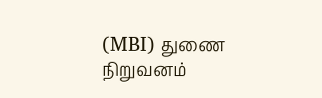(MBI) துணை நிறுவனம்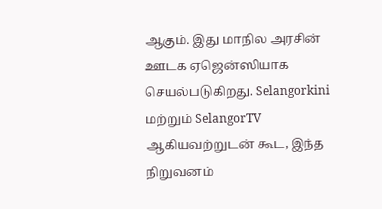ஆகும். இது மாநில அரசின் ஊடக ஏஜென்ஸியாக செயல்படுகிறது. Selangorkini மற்றும் SelangorTV ஆகியவற்றுடன் கூட, இந்த நிறுவனம்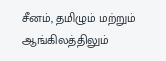சீனம், தமிழும் மற்றும் ஆங்கிலத்திலும்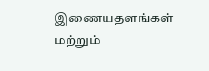இணையதளங்கள் மற்றும்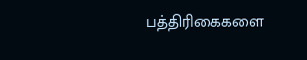பத்திரிகைகளை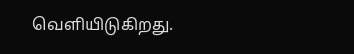வெளியிடுகிறது.